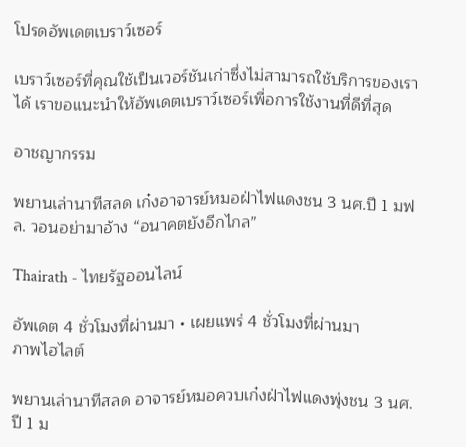โปรดอัพเดตเบราว์เซอร์

เบราว์เซอร์ที่คุณใช้เป็นเวอร์ชันเก่าซึ่งไม่สามารถใช้บริการของเราได้ เราขอแนะนำให้อัพเดตเบราว์เซอร์เพื่อการใช้งานที่ดีที่สุด

อาชญากรรม

พยานเล่านาทีสลด เก๋งอาจารย์หมอฝ่าไฟแดงชน 3 นศ.ปี 1 มฟล. วอนอย่ามาอ้าง “อนาคตยังอีกไกล”

Thairath - ไทยรัฐออนไลน์

อัพเดต 4 ชั่วโมงที่ผ่านมา • เผยแพร่ 4 ชั่วโมงที่ผ่านมา
ภาพไฮไลต์

พยานเล่านาทีสลด อาจารย์หมอควบเก๋งฝ่าไฟแดงพุ่งชน 3 นศ.ปี 1 ม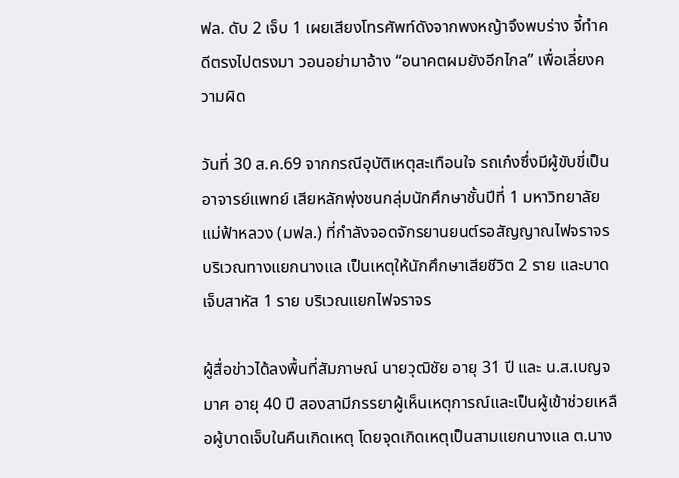ฟล. ดับ 2 เจ็บ 1 เผยเสียงโทรศัพท์ดังจากพงหญ้าจึงพบร่าง จี้ทำคดีตรงไปตรงมา วอนอย่ามาอ้าง “อนาคตผมยังอีกไกล” เพื่อเลี่ยงความผิด

วันที่ 30 ส.ค.69 จากกรณีอุบัติเหตุสะเทือนใจ รถเก๋งซึ่งมีผู้ขับขี่เป็นอาจารย์แพทย์ เสียหลักพุ่งชนกลุ่มนักศึกษาชั้นปีที่ 1 มหาวิทยาลัยแม่ฟ้าหลวง (มฟล.) ที่กำลังจอดจักรยานยนต์รอสัญญาณไฟจราจร บริเวณทางแยกนางแล เป็นเหตุให้นักศึกษาเสียชีวิต 2 ราย และบาดเจ็บสาหัส 1 ราย บริเวณแยกไฟจราจร

ผู้สื่อข่าวได้ลงพื้นที่สัมภาษณ์ นายวุฒิชัย อายุ 31 ปี และ น.ส.เบญจมาศ อายุ 40 ปี สองสามีภรรยาผู้เห็นเหตุการณ์และเป็นผู้เข้าช่วยเหลือผู้บาดเจ็บในคืนเกิดเหตุ โดยจุดเกิดเหตุเป็นสามแยกนางแล ต.นาง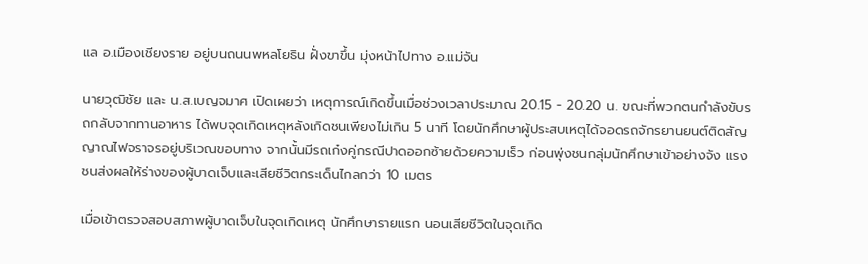แล อ.เมืองเชียงราย อยู่บนถนนพหลโยธิน ฝั่งขาขึ้น มุ่งหน้าไปทาง อ.แม่จัน

นายวุฒิชัย และ น.ส.เบญจมาศ เปิดเผยว่า เหตุการณ์เกิดขึ้นเมื่อช่วงเวลาประมาณ 20.15 - 20.20 น. ขณะที่พวกตนกำลังขับรถกลับจากทานอาหาร ได้พบจุดเกิดเหตุหลังเกิดชนเพียงไม่เกิน 5 นาที โดยนักศึกษาผู้ประสบเหตุได้จอดรถจักรยานยนต์ติดสัญญาณไฟจราจรอยู่บริเวณขอบทาง จากนั้นมีรถเก๋งคู่กรณีปาดออกซ้ายด้วยความเร็ว ก่อนพุ่งชนกลุ่มนักศึกษาเข้าอย่างจัง แรงชนส่งผลให้ร่างของผู้บาดเจ็บและเสียชีวิตกระเด็นไกลกว่า 10 เมตร

เมื่อเข้าตรวจสอบสภาพผู้บาดเจ็บในจุดเกิดเหตุ นักศึกษารายแรก นอนเสียชีวิตในจุดเกิด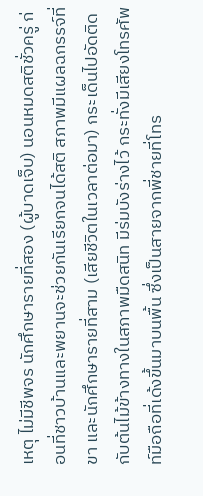เหตุ ไม่มีชีพจร นักศึกษารายที่สอง (ผู้บาดเจ็บ) นอนหมดสติชั่วครู่ ก่อนที่ชาวบ้านและพยานจะช่วยกันเรียกจนได้สติ สภาพมีแผลฉกรรจ์ที่ขา และนักศึกษารายที่สาม (เสียชีวิตในเวลาต่อมา) กระเด็นไปอัดติดกับต้นไม้ข้างทางในสภาพมืดสนิท มีร่มบังร่างไว้ กระทั่งมีเสียงโทรศัพท์มือถือที่เด้งขึ้นมาบนพื้น ซึ่งเป็นสายจากพี่ชายที่โทร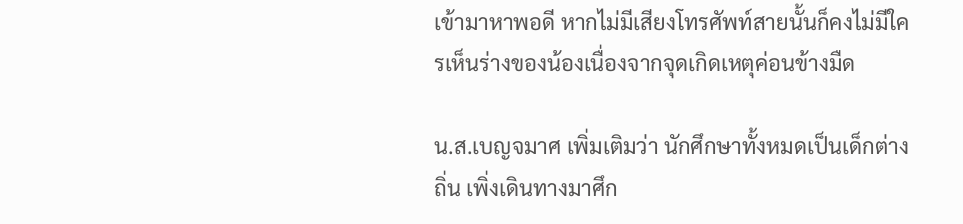เข้ามาหาพอดี หากไม่มีเสียงโทรศัพท์สายนั้นก็คงไม่มีใครเห็นร่างของน้องเนื่องจากจุดเกิดเหตุค่อนข้างมืด

น.ส.เบญจมาศ เพิ่มเติมว่า นักศึกษาทั้งหมดเป็นเด็กต่างถิ่น เพิ่งเดินทางมาศึก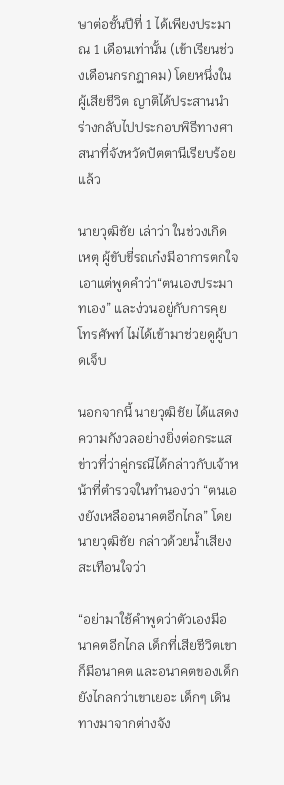ษาต่อชั้นปีที่ 1 ได้เพียงประมาณ 1 เดือนเท่านั้น (เข้าเรียนช่วงเดือนกรกฎาคม) โดยหนึ่งในผู้เสียชีวิต ญาติได้ประสานนำร่างกลับไปประกอบพิธีทางศาสนาที่จังหวัดปัตตานีเรียบร้อยแล้ว

นายวุฒิชัย เล่าว่า ในช่วงเกิดเหตุ ผู้ขับขี่รถเก๋งมีอาการตกใจ เอาแต่พูดคำว่า“ตนเองประมาทเอง” และง่วนอยู่กับการคุยโทรศัพท์ ไม่ได้เข้ามาช่วยดูผู้บาดเจ็บ

นอกจากนี้ นายวุฒิชัย ได้แสดงความกังวลอย่างยิ่งต่อกระแสข่าวที่ว่าคู่กรณีได้กล่าวกับเจ้าหน้าที่ตำรวจในทำนองว่า “ตนเองยังเหลืออนาคตอีกไกล” โดยนายวุฒิชัย กล่าวด้วยน้ำเสียงสะเทือนใจว่า

“อย่ามาใช้คำพูดว่าตัวเองมีอนาคตอีกไกล เด็กที่เสียชีวิตเขาก็มีอนาคต และอนาคตของเด็กยังไกลกว่าเขาเยอะ เด็กๆ เดินทางมาจากต่างจัง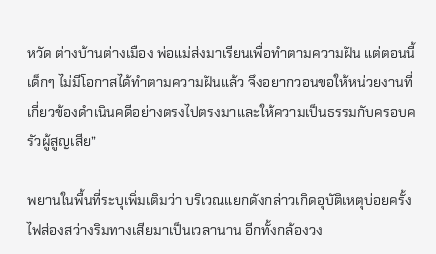หวัด ต่างบ้านต่างเมือง พ่อแม่ส่งมาเรียนเพื่อทำตามความฝัน แต่ตอนนี้เด็กๆ ไม่มีโอกาสได้ทำตามความฝันแล้ว จึงอยากวอนขอให้หน่วยงานที่เกี่ยวข้องดำเนินคดีอย่างตรงไปตรงมาและให้ความเป็นธรรมกับครอบครัวผู้สูญเสีย”

พยานในพื้นที่ระบุเพิ่มเติมว่า บริเวณแยกดังกล่าวเกิดอุบัติเหตุบ่อยครั้ง ไฟส่องสว่างริมทางเสียมาเป็นเวลานาน อีกทั้งกล้องวง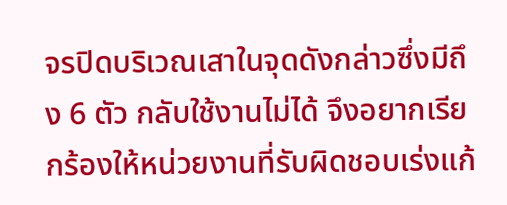จรปิดบริเวณเสาในจุดดังกล่าวซึ่งมีถึง 6 ตัว กลับใช้งานไม่ได้ จึงอยากเรียกร้องให้หน่วยงานที่รับผิดชอบเร่งแก้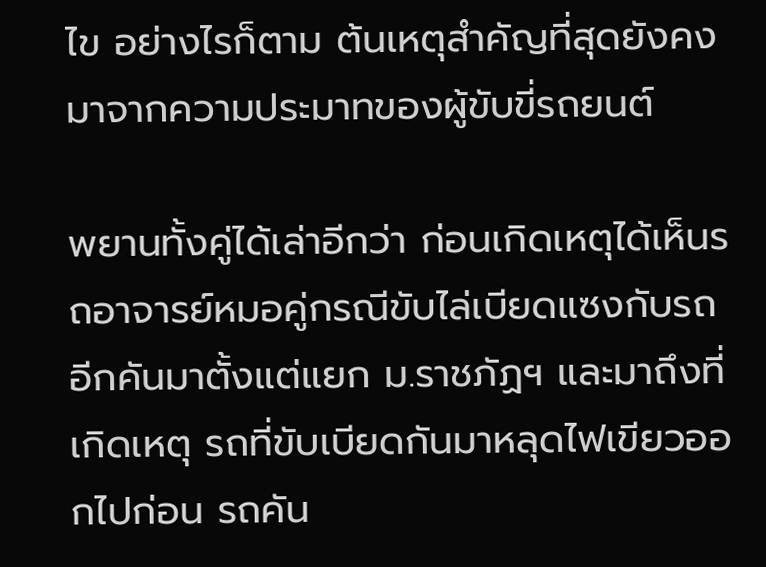ไข อย่างไรก็ตาม ต้นเหตุสำคัญที่สุดยังคงมาจากความประมาทของผู้ขับขี่รถยนต์

พยานทั้งคู่ได้เล่าอีกว่า ก่อนเกิดเหตุได้เห็นรถอาจารย์หมอคู่กรณีขับไล่เบียดแซงกับรถอีกคันมาตั้งแต่แยก ม.ราชภัฏฯ และมาถึงที่เกิดเหตุ รถที่ขับเบียดกันมาหลุดไฟเขียวออกไปก่อน รถคัน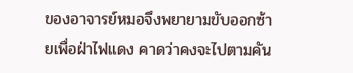ของอาจารย์หมอจึงพยายามขับออกซ้ายเพื่อฝ่าไฟแดง คาดว่าคงจะไปตามคัน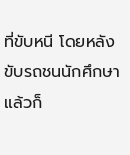ที่ขับหนี โดยหลังขับรถชนนักศึกษาแล้วก็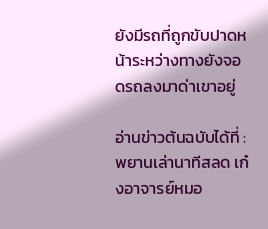ยังมีรถที่ถูกขับปาดหน้าระหว่างทางยังจอดรถลงมาด่าเขาอยู่

อ่านข่าวต้นฉบับได้ที่ : พยานเล่านาทีสลด เก๋งอาจารย์หมอ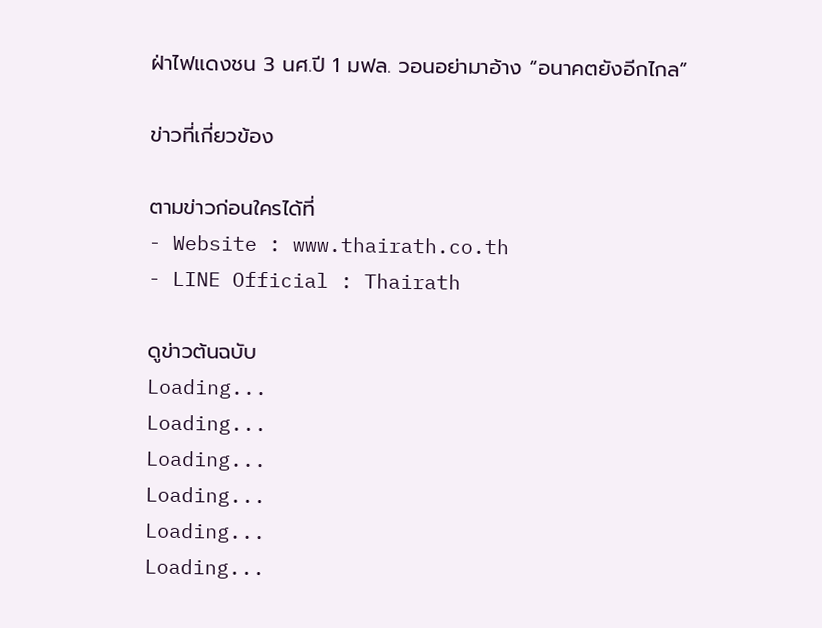ฝ่าไฟแดงชน 3 นศ.ปี 1 มฟล. วอนอย่ามาอ้าง “อนาคตยังอีกไกล”

ข่าวที่เกี่ยวข้อง

ตามข่าวก่อนใครได้ที่
- Website : www.thairath.co.th
- LINE Official : Thairath

ดูข่าวต้นฉบับ
Loading...
Loading...
Loading...
Loading...
Loading...
Loading...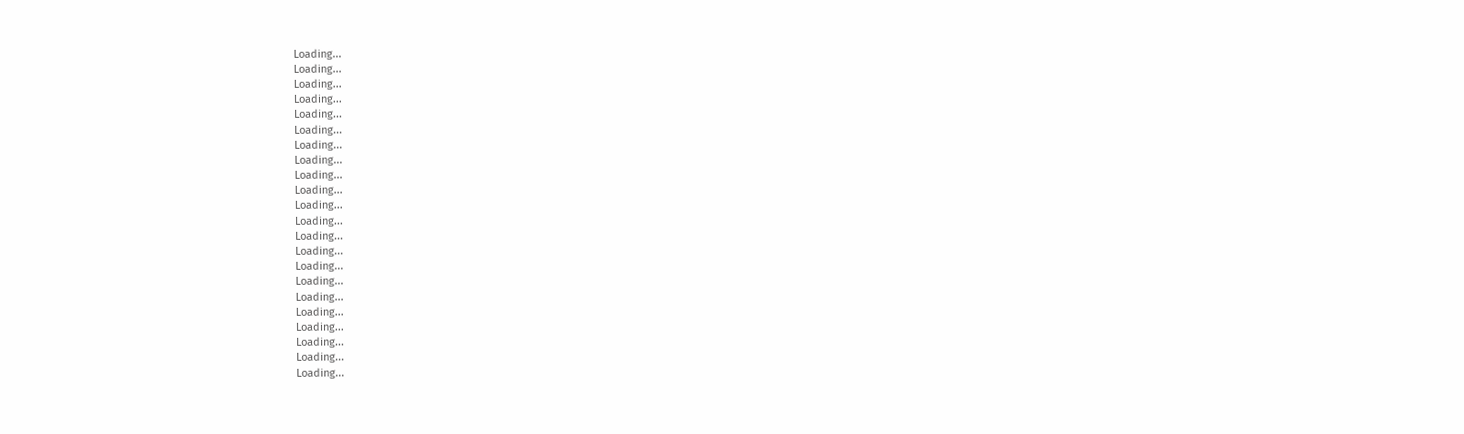Loading...
Loading...
Loading...
Loading...
Loading...
Loading...
Loading...
Loading...
Loading...
Loading...
Loading...
Loading...
Loading...
Loading...
Loading...
Loading...
Loading...
Loading...
Loading...
Loading...
Loading...
Loading...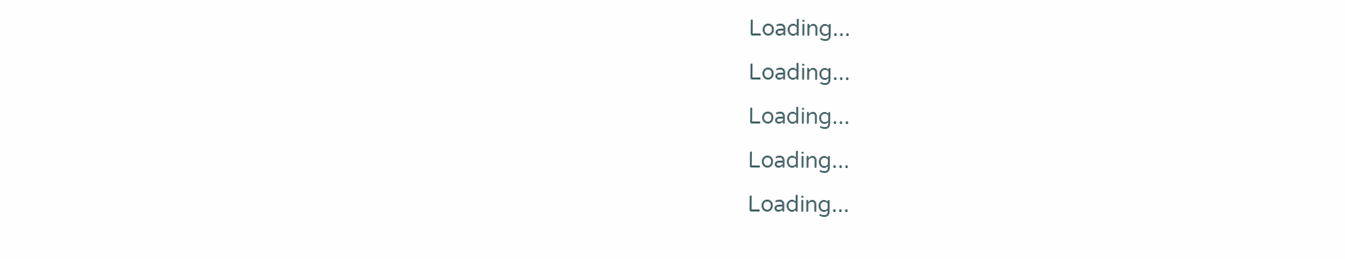Loading...
Loading...
Loading...
Loading...
Loading...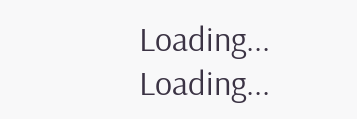Loading...
Loading...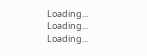Loading...
Loading...
Loading...